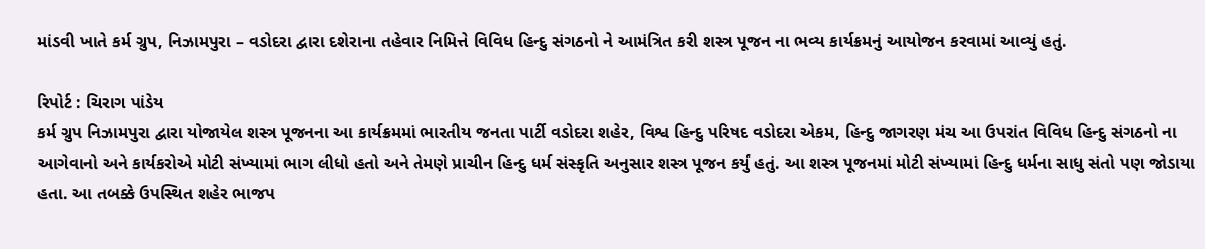માંડવી ખાતે કર્મ ગ્રુપ, નિઝામપુરા – વડોદરા દ્વારા દશેરાના તહેવાર નિમિત્તે વિવિધ હિન્દુ સંગઠનો ને આમંત્રિત કરી શસ્ત્ર પૂજન ના ભવ્ય કાર્યક્રમનું આયોજન કરવામાં આવ્યું હતું.

રિપોર્ટ : ચિરાગ પાંડેય
કર્મ ગ્રુપ નિઝામપુરા દ્વારા યોજાયેલ શસ્ત્ર પૂજનના આ કાર્યક્રમમાં ભારતીય જનતા પાર્ટી વડોદરા શહેર, વિશ્વ હિન્દુ પરિષદ વડોદરા એકમ, હિન્દુ જાગરણ મંચ આ ઉપરાંત વિવિધ હિન્દુ સંગઠનો ના આગેવાનો અને કાર્યકરોએ મોટી સંખ્યામાં ભાગ લીધો હતો અને તેમણે પ્રાચીન હિન્દુ ધર્મ સંસ્કૃતિ અનુસાર શસ્ત્ર પૂજન કર્યું હતું. આ શસ્ત્ર પૂજનમાં મોટી સંખ્યામાં હિન્દુ ધર્મના સાધુ સંતો પણ જોડાયા હતા. આ તબક્કે ઉપસ્થિત શહેર ભાજપ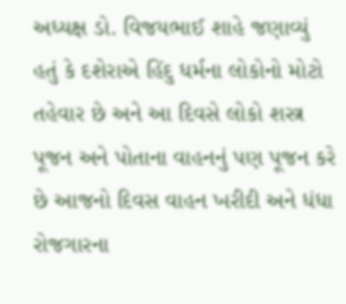અધ્યક્ષ ડો. વિજયભાઈ શાહે જણાવ્યું હતું કે દશેરાએ હિંદુ ધર્મના લોકોનો મોટો તહેવાર છે અને આ દિવસે લોકો શસ્ત્ર પૂજન અને પોતાના વાહનનું પણ પૂજન કરે છે આજનો દિવસ વાહન ખરીદી અને ધંધા રોજગારના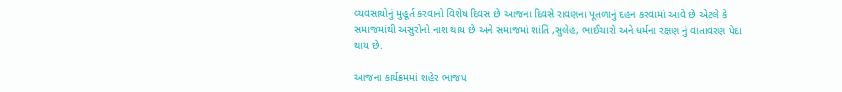વ્યવસાયોનું મુહૂર્ત કરવાનો વિશેષ દિવસ છે આજના દિવસે રાવણના પૂતળાનું દહન કરવામાં આવે છે એટલે કે સમાજમાંથી અસુરોનો નાશ થાય છે અને સમાજમાં શાંતિ ,સુલેહ, ભાઈચારો અને ધર્મના રક્ષણ નું વાતાવરણ પેદા થાય છે.

આજના કાર્યક્રમમાં શહેર ભાજપ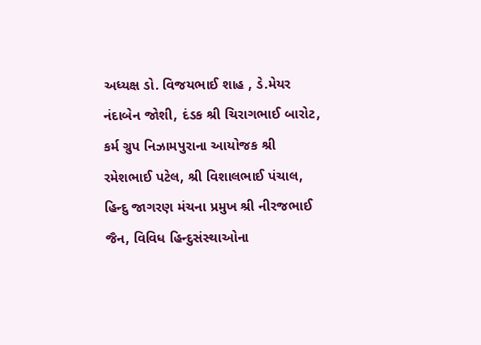અધ્યક્ષ ડો. વિજયભાઈ શાહ , ડે.મેયર નંદાબેન જોશી, દંડક શ્રી ચિરાગભાઈ બારોટ, કર્મ ગ્રુપ નિઝામપુરાના આયોજક શ્રી રમેશભાઈ પટેલ, શ્રી વિશાલભાઈ પંચાલ, હિન્દુ જાગરણ મંચના પ્રમુખ શ્રી નીરજભાઈ જૈન, વિવિધ હિન્દુસંસ્થાઓના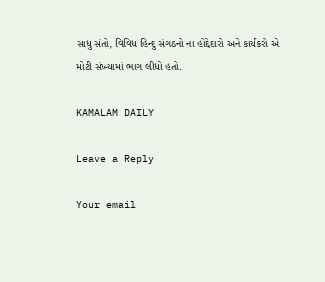સાધુ સંતો, વિવિધ હિન્દુ સંગઠનો ના હોદ્દેદારો અને કાર્યકરો એ મોટી સંખ્યામાં ભાગ લીધો હતો.

KAMALAM DAILY

Leave a Reply

Your email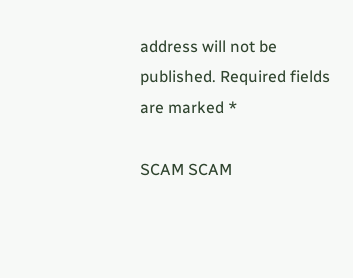address will not be published. Required fields are marked *

SCAM SCAM